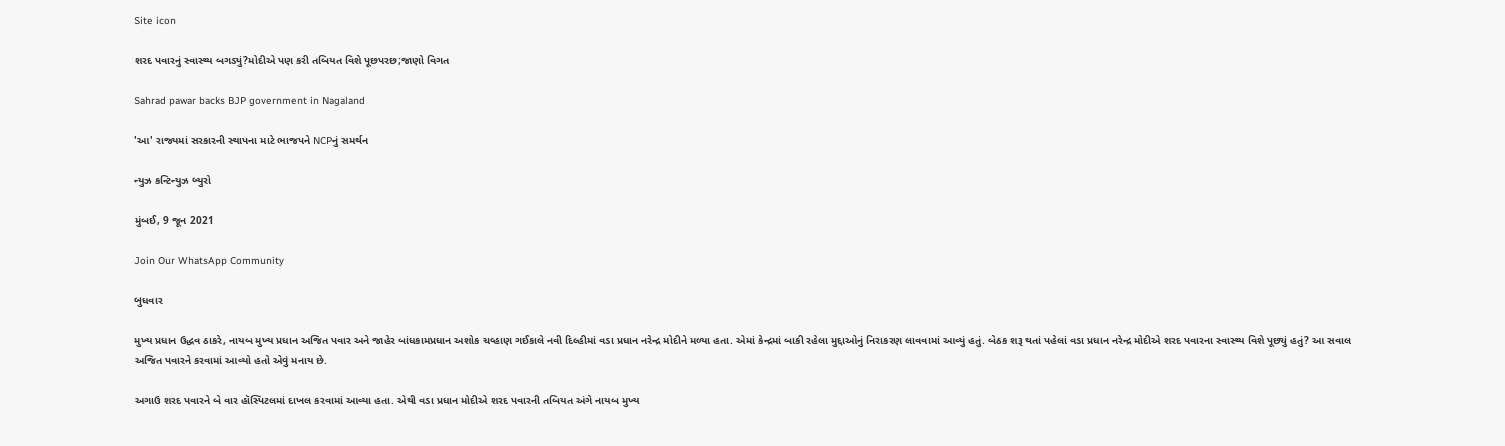Site icon

શરદ પવારનું સ્વાસ્થ્ય બગડ્યું?મોદીએ પણ કરી તબિયત વિશે પૂછપરછ;જાણો વિગત

Sahrad pawar backs BJP government in Nagaland

'આ' રાજ્યમાં સરકારની સ્થાપના માટે ભાજપને NCPનું સમર્થન

ન્યુઝ કન્ટિન્યુઝ બ્યુરો

મુંબઈ, 9 જૂન 2021

Join Our WhatsApp Community

બુધવાર

મુખ્ય પ્રધાન ઉદ્ધવ ઠાકરે, નાયબ મુખ્ય પ્રધાન અજિત પવાર અને જાહેર બાંધકામપ્રધાન અશોક ચવ્હાણ ગઈકાલે નવી દિલ્હીમાં વડા પ્રધાન નરેન્દ્ર મોદીને મળ્યા હતા. એમાં કેન્દ્રમાં બાકી રહેલા મુદ્દાઓનું નિરાકરણ લાવવામાં આવ્યું હતું. બેઠક શરૂ થતાં પહેલાં વડા પ્રધાન નરેન્દ્ર મોદીએ શરદ પવારના સ્વાસ્થ્ય વિશે પૂછ્યું હતું? આ સવાલ અજિત પવારને કરવામાં આવ્યો હતો એવું મનાય છે.

અગાઉ શરદ પવારને બે વાર હૉસ્પિટલમાં દાખલ કરવામાં આવ્યા હતા. એથી વડા પ્રધાન મોદીએ શરદ પવારની તબિયત અંગે નાયબ મુખ્ય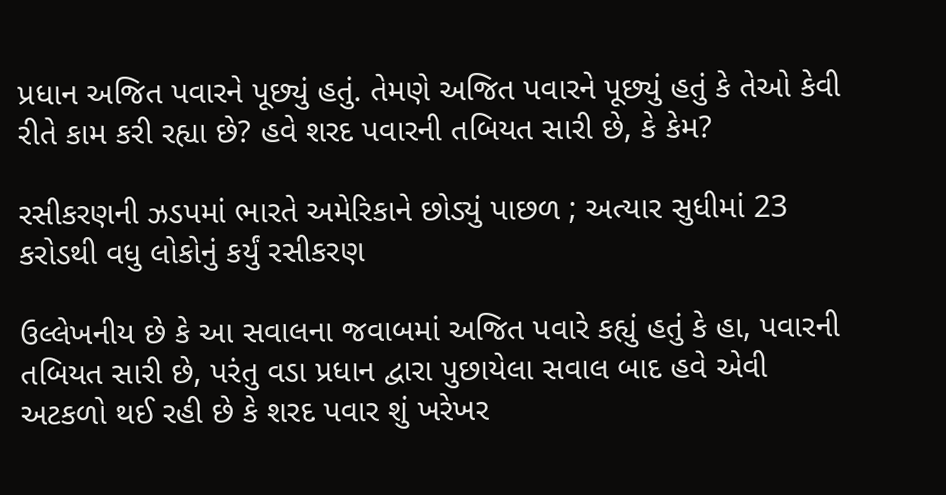પ્રધાન અજિત પવારને પૂછ્યું હતું. તેમણે અજિત પવારને પૂછ્યું હતું કે તેઓ કેવી રીતે કામ કરી રહ્યા છે? હવે શરદ પવારની તબિયત સારી છે, કે કેમ?

રસીકરણની ઝડપમાં ભારતે અમેરિકાને છોડ્યું પાછળ ; અત્યાર સુધીમાં 23 કરોડથી વધુ લોકોનું કર્યું રસીકરણ

ઉલ્લેખનીય છે કે આ સવાલના જવાબમાં અજિત પવારે કહ્યું હતું કે હા, પવારની તબિયત સારી છે, પરંતુ વડા પ્રધાન દ્વારા પુછાયેલા સવાલ બાદ હવે એવી અટકળો થઈ રહી છે કે શરદ પવાર શું ખરેખર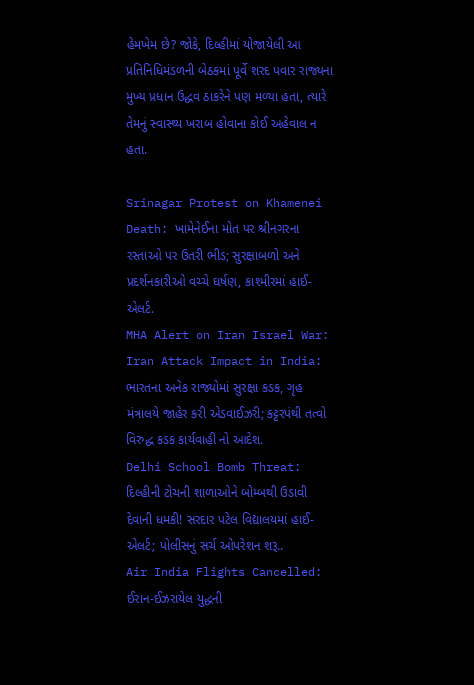હેમખેમ છે? જોકે, દિલ્હીમાં યોજાયેલી આ પ્રતિનિધિમંડળની બેઠકમાં પૂર્વે શરદ પવાર રાજ્યના મુખ્ય પ્રધાન ઉદ્ધવ ઠાકરેને પણ મળ્યા હતા, ત્યારે તેમનું સ્વાસ્થ્ય ખરાબ હોવાના કોઈ અહેવાલ ન હતા.

Srinagar Protest on Khamenei Death: ખામેનેઈના મોત પર શ્રીનગરના રસ્તાઓ પર ઉતરી ભીડ; સુરક્ષાબળો અને પ્રદર્શનકારીઓ વચ્ચે ઘર્ષણ, કાશ્મીરમાં હાઈ-એલર્ટ.
MHA Alert on Iran Israel War: Iran Attack Impact in India: ભારતના અનેક રાજ્યોમાં સુરક્ષા કડક, ગૃહ મંત્રાલયે જાહેર કરી એડવાઈઝરી; કટ્ટરપંથી તત્વો વિરુદ્ધ કડક કાર્યવાહી નો આદેશ.
Delhi School Bomb Threat: દિલ્હીની ટોચની શાળાઓને બોમ્બથી ઉડાવી દેવાની ધમકી! સરદાર પટેલ વિદ્યાલયમાં હાઈ-એલર્ટ; પોલીસનું સર્ચ ઓપરેશન શરૂ..
Air India Flights Cancelled: ઈરાન-ઈઝરાયેલ યુદ્ધની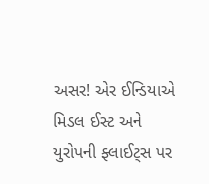અસર! એર ઈન્ડિયાએ મિડલ ઈસ્ટ અને યુરોપની ફ્લાઈટ્સ પર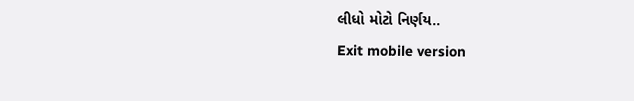લીધો મોટો નિર્ણય..
Exit mobile version